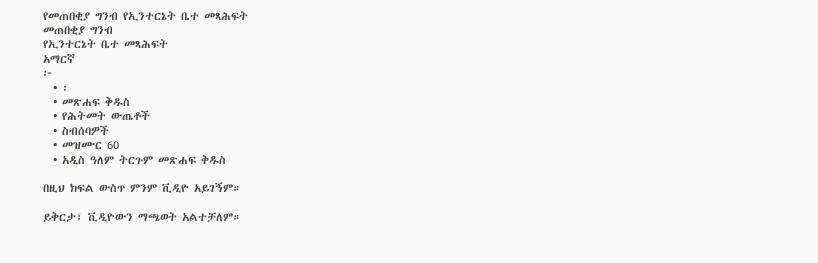የመጠበቂያ ግንብ የኢንተርኔት ቤተ መጻሕፍት
መጠበቂያ ግንብ
የኢንተርኔት ቤተ መጻሕፍት
አማርኛ
፦
  • ፡
  • መጽሐፍ ቅዱስ
  • የሕትመት ውጤቶች
  • ስብሰባዎች
  • መዝሙር 60
  • አዲስ ዓለም ትርጉም መጽሐፍ ቅዱስ

በዚህ ክፍል ውስጥ ምንም ቪዲዮ አይገኝም።

ይቅርታ፣ ቪዲዮውን ማጫወት አልተቻለም።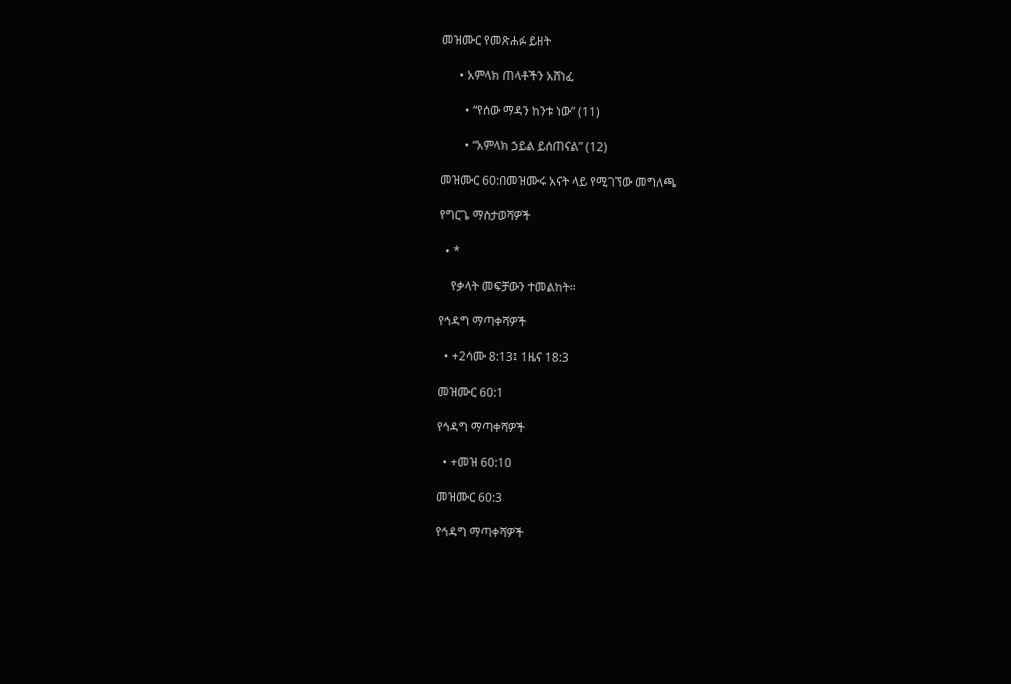መዝሙር የመጽሐፉ ይዘት

      • አምላክ ጠላቶችን አሸነፈ

        • “የሰው ማዳን ከንቱ ነው” (11)

        • “አምላክ ኃይል ይሰጠናል” (12)

መዝሙር 60:በመዝሙሩ አናት ላይ የሚገኘው መግለጫ

የግርጌ ማስታወሻዎች

  • *

    የቃላት መፍቻውን ተመልከት።

የኅዳግ ማጣቀሻዎች

  • +2ሳሙ 8:13፤ 1ዜና 18:3

መዝሙር 60:1

የኅዳግ ማጣቀሻዎች

  • +መዝ 60:10

መዝሙር 60:3

የኅዳግ ማጣቀሻዎች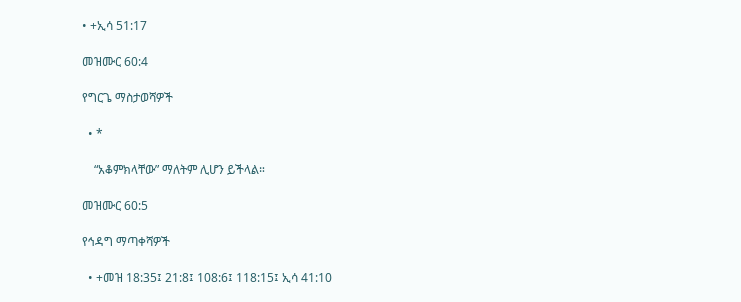• +ኢሳ 51:17

መዝሙር 60:4

የግርጌ ማስታወሻዎች

  • *

    “አቆምክላቸው” ማለትም ሊሆን ይችላል።

መዝሙር 60:5

የኅዳግ ማጣቀሻዎች

  • +መዝ 18:35፤ 21:8፤ 108:6፤ 118:15፤ ኢሳ 41:10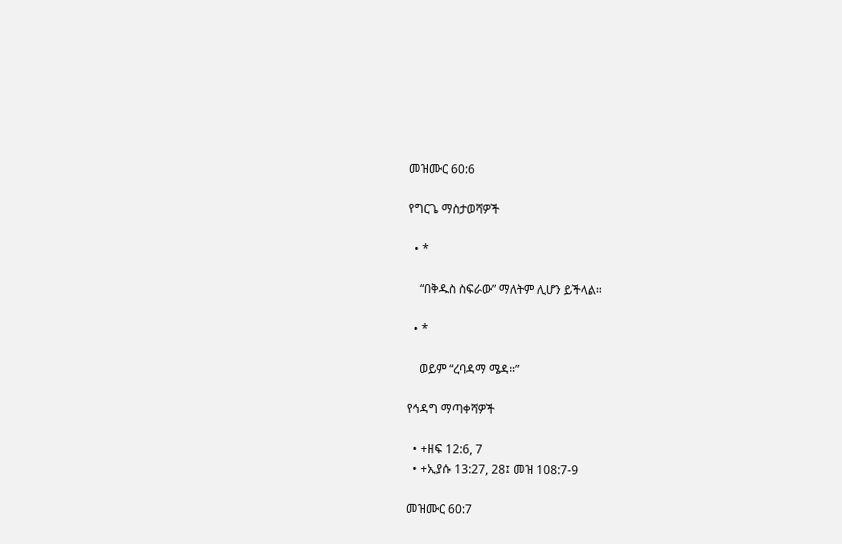መዝሙር 60:6

የግርጌ ማስታወሻዎች

  • *

    “በቅዱስ ስፍራው” ማለትም ሊሆን ይችላል።

  • *

    ወይም “ረባዳማ ሜዳ።”

የኅዳግ ማጣቀሻዎች

  • +ዘፍ 12:6, 7
  • +ኢያሱ 13:27, 28፤ መዝ 108:7-9

መዝሙር 60:7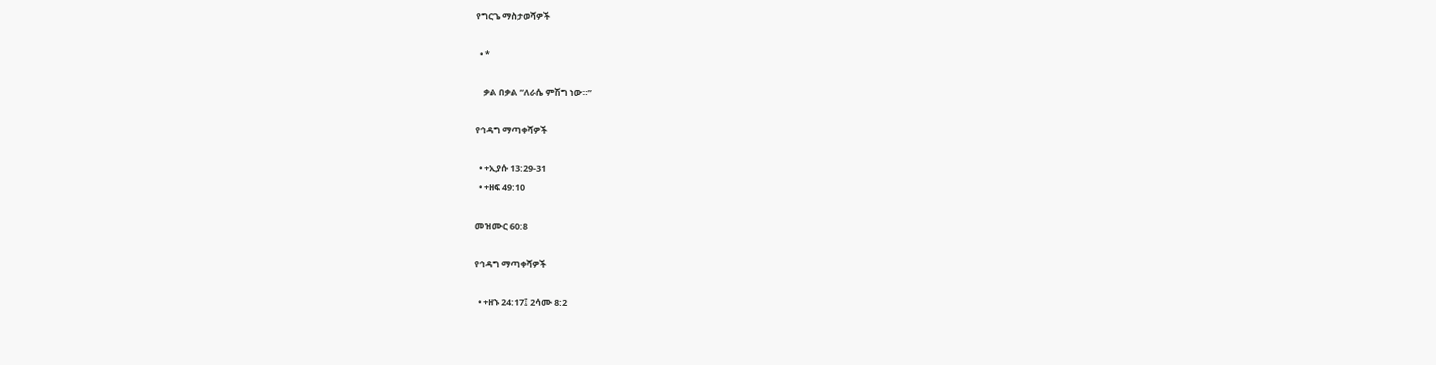የግርጌ ማስታወሻዎች

  • *

    ቃል በቃል “ለራሴ ምሽግ ነው።”

የኅዳግ ማጣቀሻዎች

  • +ኢያሱ 13:29-31
  • +ዘፍ 49:10

መዝሙር 60:8

የኅዳግ ማጣቀሻዎች

  • +ዘኁ 24:17፤ 2ሳሙ 8:2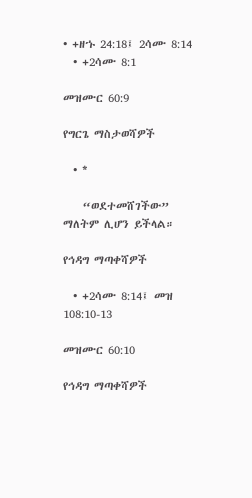• +ዘኁ 24:18፤ 2ሳሙ 8:14
  • +2ሳሙ 8:1

መዝሙር 60:9

የግርጌ ማስታወሻዎች

  • *

    “ወደተመሸገችው” ማለትም ሊሆን ይችላል።

የኅዳግ ማጣቀሻዎች

  • +2ሳሙ 8:14፤ መዝ 108:10-13

መዝሙር 60:10

የኅዳግ ማጣቀሻዎች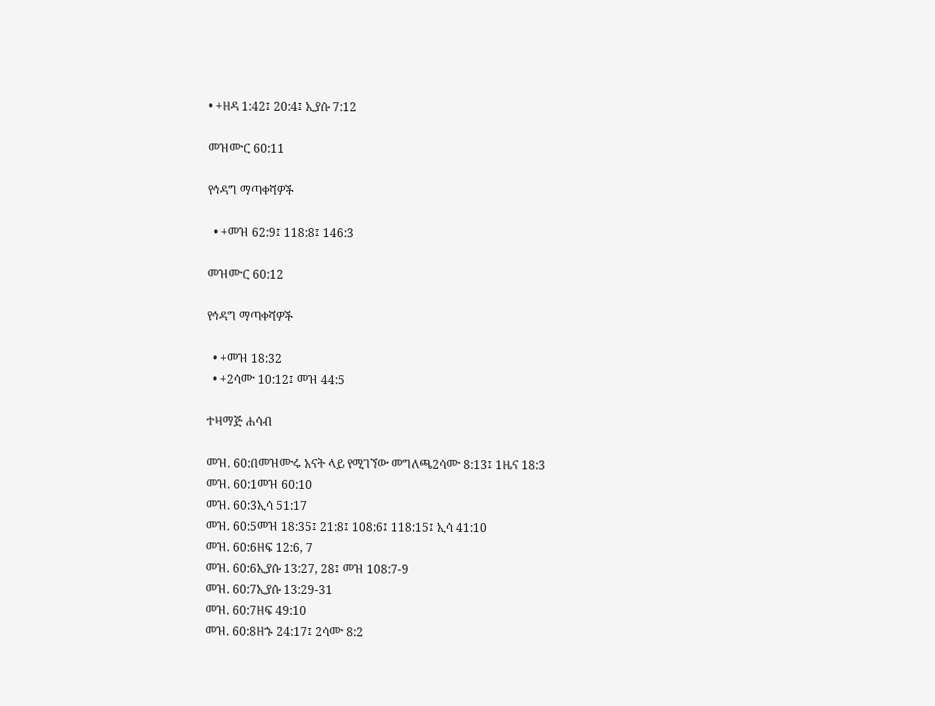• +ዘዳ 1:42፤ 20:4፤ ኢያሱ 7:12

መዝሙር 60:11

የኅዳግ ማጣቀሻዎች

  • +መዝ 62:9፤ 118:8፤ 146:3

መዝሙር 60:12

የኅዳግ ማጣቀሻዎች

  • +መዝ 18:32
  • +2ሳሙ 10:12፤ መዝ 44:5

ተዛማጅ ሐሳብ

መዝ. 60:በመዝሙሩ አናት ላይ የሚገኘው መግለጫ2ሳሙ 8:13፤ 1ዜና 18:3
መዝ. 60:1መዝ 60:10
መዝ. 60:3ኢሳ 51:17
መዝ. 60:5መዝ 18:35፤ 21:8፤ 108:6፤ 118:15፤ ኢሳ 41:10
መዝ. 60:6ዘፍ 12:6, 7
መዝ. 60:6ኢያሱ 13:27, 28፤ መዝ 108:7-9
መዝ. 60:7ኢያሱ 13:29-31
መዝ. 60:7ዘፍ 49:10
መዝ. 60:8ዘኁ 24:17፤ 2ሳሙ 8:2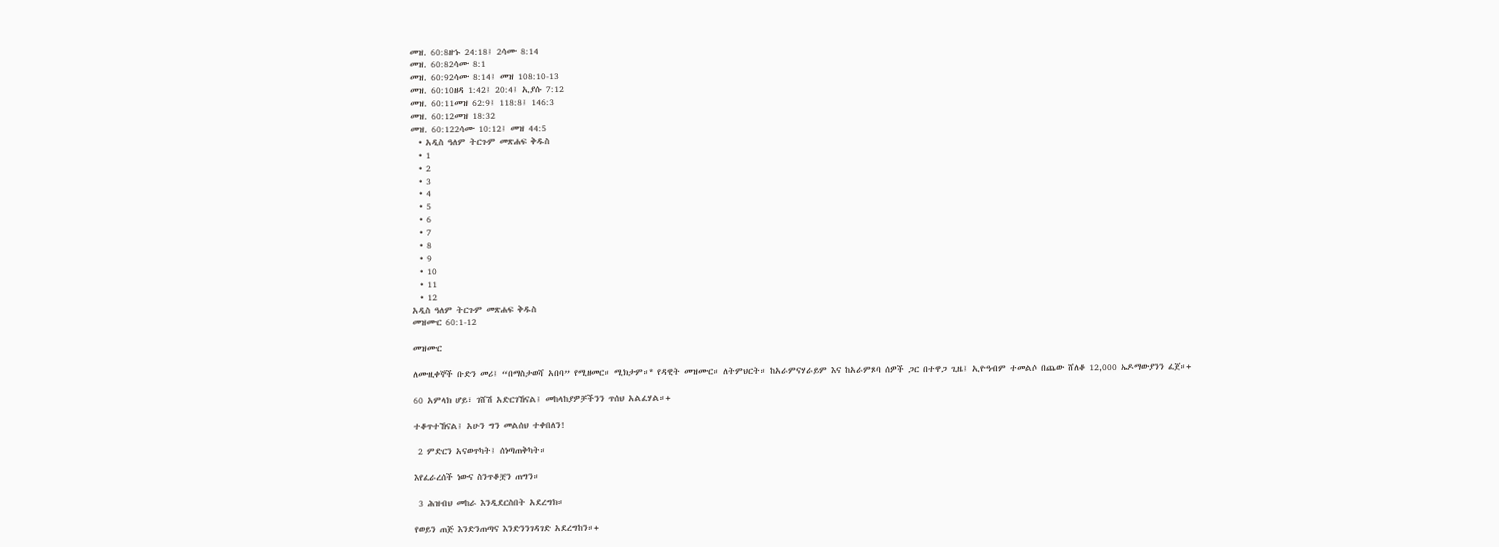መዝ. 60:8ዘኁ 24:18፤ 2ሳሙ 8:14
መዝ. 60:82ሳሙ 8:1
መዝ. 60:92ሳሙ 8:14፤ መዝ 108:10-13
መዝ. 60:10ዘዳ 1:42፤ 20:4፤ ኢያሱ 7:12
መዝ. 60:11መዝ 62:9፤ 118:8፤ 146:3
መዝ. 60:12መዝ 18:32
መዝ. 60:122ሳሙ 10:12፤ መዝ 44:5
  • አዲስ ዓለም ትርጉም መጽሐፍ ቅዱስ
  • 1
  • 2
  • 3
  • 4
  • 5
  • 6
  • 7
  • 8
  • 9
  • 10
  • 11
  • 12
አዲስ ዓለም ትርጉም መጽሐፍ ቅዱስ
መዝሙር 60:1-12

መዝሙር

ለሙዚቀኞች ቡድን መሪ፤ “በማስታወሻ አበባ” የሚዘመር። ሚክታም።* የዳዊት መዝሙር። ለትምህርት። ከአራምናሃራይም እና ከአራምጾባ ሰዎች ጋር በተዋጋ ጊዜ፤ ኢዮዓብም ተመልሶ በጨው ሸለቆ 12,000 ኤዶማውያንን ፈጀ።+

60 አምላክ ሆይ፣ ገሸሽ አድርገኸናል፤ መከላከያዎቻችንን ጥሰህ አልፈሃል።+

ተቆጥተኸናል፤ አሁን ግን መልሰህ ተቀበለን!

 2 ምድርን አናወጥካት፤ ሰነጣጠቅካት።

እየፈራረሰች ነውና ስንጥቆቿን ጠግን።

 3 ሕዝብህ መከራ እንዲደርስበት አደረግክ።

የወይን ጠጅ እንድንጠጣና እንድንንገዳገድ አደረግከን።+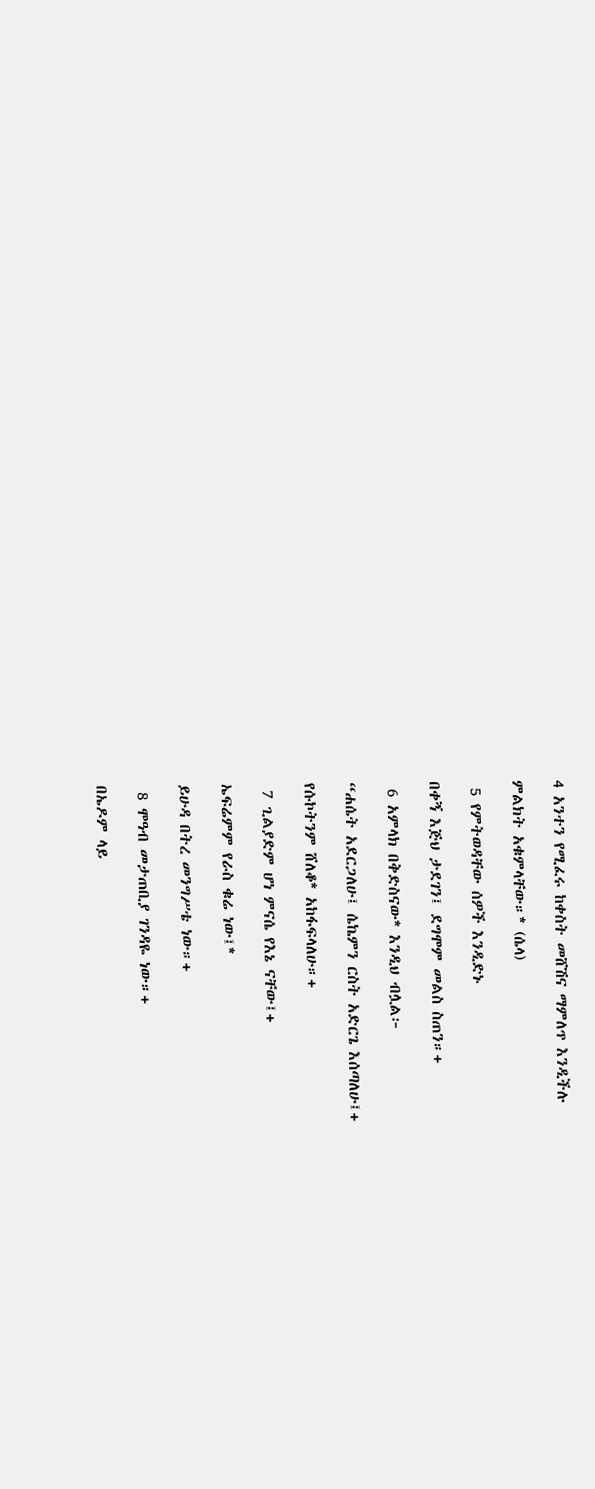4 አንተን የሚፈሩ ከቀስት መሸሽና ማምለጥ እንዲችሉ

ምልክት አቁምላቸው።* (ሴላ)

 5 የምትወዳቸው ሰዎች እንዲድኑ

በቀኝ እጅህ ታደገን፤ ደግሞም መልስ ስጠን።+

 6 አምላክ በቅድስናው* እንዲህ ብሏል፦

“ሐሴት አደርጋለሁ፤ ሴኬምን ርስት አድርጌ እሰጣለሁ፤+

የሱኮትንም ሸለቆ* አከፋፍላለሁ።+

 7 ጊልያድም ሆነ ምናሴ የእኔ ናቸው፤+

ኤፍሬምም የራስ ቁሬ ነው፤*

ይሁዳ በትረ መንግሥቴ ነው።+

 8 ሞዓብ መታጠቢያ ገንዳዬ ነው።+

በኤዶም ላይ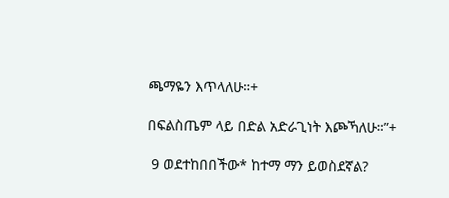ጫማዬን እጥላለሁ።+

በፍልስጤም ላይ በድል አድራጊነት እጮኻለሁ።”+

 9 ወደተከበበችው* ከተማ ማን ይወስደኛል?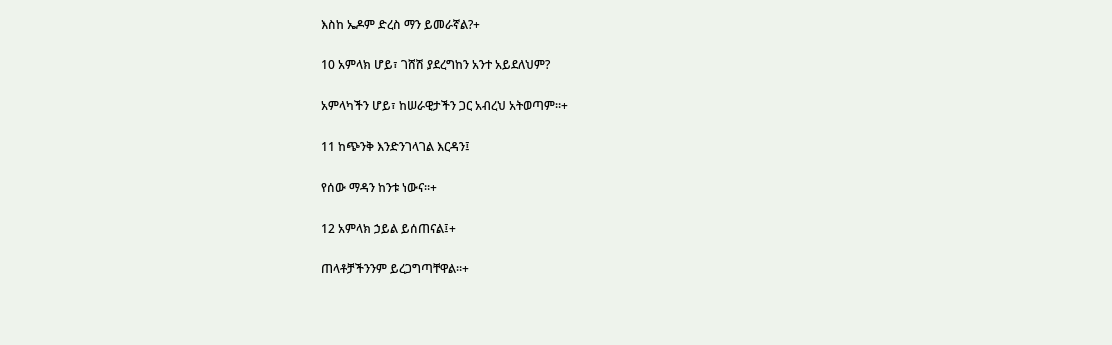እስከ ኤዶም ድረስ ማን ይመራኛል?+

10 አምላክ ሆይ፣ ገሸሽ ያደረግከን አንተ አይደለህም?

አምላካችን ሆይ፣ ከሠራዊታችን ጋር አብረህ አትወጣም።+

11 ከጭንቅ እንድንገላገል እርዳን፤

የሰው ማዳን ከንቱ ነውና።+

12 አምላክ ኃይል ይሰጠናል፤+

ጠላቶቻችንንም ይረጋግጣቸዋል።+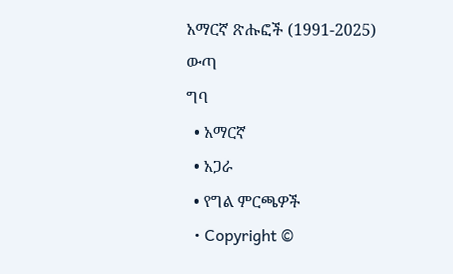አማርኛ ጽሑፎች (1991-2025)
ውጣ
ግባ
  • አማርኛ
  • አጋራ
  • የግል ምርጫዎች
  • Copyright ©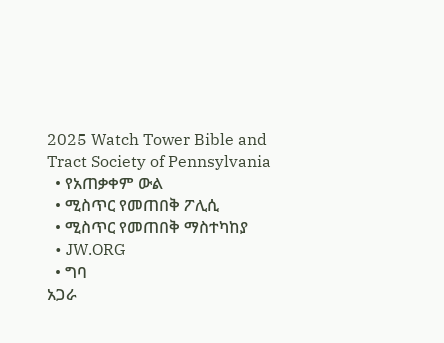2025 Watch Tower Bible and Tract Society of Pennsylvania
  • የአጠቃቀም ውል
  • ሚስጥር የመጠበቅ ፖሊሲ
  • ሚስጥር የመጠበቅ ማስተካከያ
  • JW.ORG
  • ግባ
አጋራ